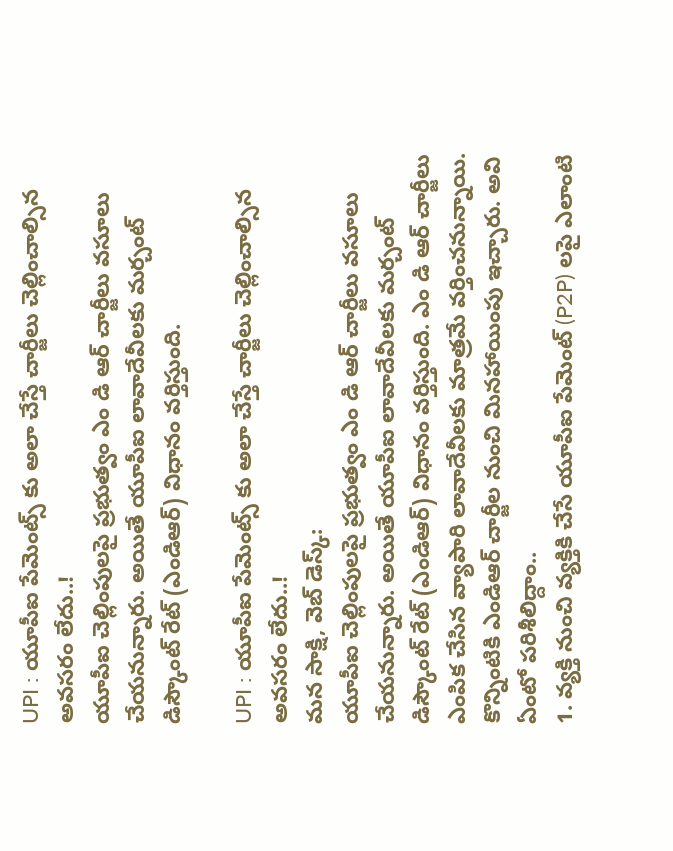UPI : యూపీఐ పేమెంట్స్ కు అలా చేస్తే చార్జీలు చెల్లించాల్సిన అవసరం లేదు..!
యూపీఐ చెల్లింపులపై ప్రభుత్వం ఎం డి ఆర్ చార్జీలు వసూలు చేయనున్నారు. అయితే యూపీఐ లావాదేవీలకు మర్చంట్ డిస్కౌంట్ రేట్ (ఎండిఆర్) విధానం వర్తిస్తుంది.

UPI : యూపీఐ పేమెంట్స్ కు అలా చేస్తే చార్జీలు చెల్లించాల్సిన అవసరం లేదు..!
మన సాక్షి, వెబ్ డెస్క్:
యూపీఐ చెల్లింపులపై ప్రభుత్వం ఎం డి ఆర్ చార్జీలు వసూలు చేయనున్నారు. అయితే యూపీఐ లావాదేవీలకు మర్చంట్ డిస్కౌంట్ రేట్ (ఎండిఆర్) విధానం వర్తిస్తుంది. ఎం డి ఆర్ చార్జీలు ఎంపిక చేసిన వ్యాపారి లావాదేవీలకు మాత్రమే వర్తించనున్నాయి. కొన్నింటికి ఎండిఆర్ చార్జీల నుంచి మినహాయింపు ఇచ్చారు. అవి ఏంటో పరిశీలిద్దాం..
1. వ్యక్తి నుంచి వ్యక్తికి చేసే యూపీఐ పేమెంట్ (P2P) లపై ఎలాంటి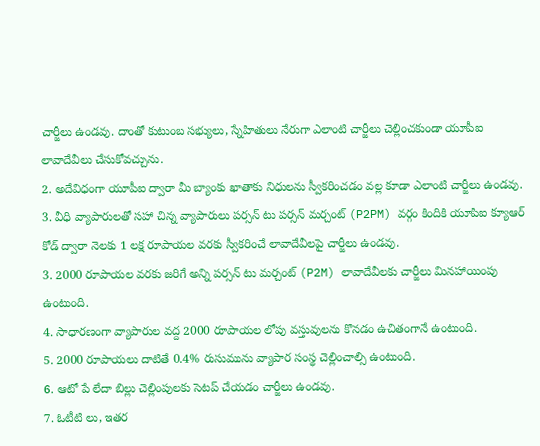చార్జీలు ఉండవు. దాంతో కుటుంబ సభ్యులు, స్నేహితులు నేరుగా ఎలాంటి చార్జీలు చెల్లించకుండా యూపీఐ లావాదేవీలు చేసుకోవచ్చును.
2. అదేవిధంగా యూపీఐ ద్వారా మీ బ్యాంకు ఖాతాకు నిధులను స్వీకరించడం వల్ల కూడా ఎలాంటి చార్జీలు ఉండవు.
3. వీధి వ్యాపారులతో సహా చిన్న వ్యాపారులు పర్సన్ టు పర్సన్ మర్చంట్ (P2PM) వర్గం కిందికి యూపిఐ క్యూఆర్ కోడ్ ద్వారా నెలకు 1 లక్ష రూపాయల వరకు స్వీకరించే లావాదేవీలపై చార్జీలు ఉండవు.
3. 2000 రూపాయల వరకు జరిగే అన్ని పర్సన్ టు మర్చంట్ (P2M) లావాదేవీలకు చార్జీలు మినహాయింపు ఉంటుంది.
4. సాధారణంగా వ్యాపారుల వద్ద 2000 రూపాయల లోపు వస్తువులను కొనడం ఉచితంగానే ఉంటుంది.
5. 2000 రూపాయలు దాటితే 0.4% రుసుమును వ్యాపార సంస్థ చెల్లించాల్సి ఉంటుంది.
6. ఆటో పే లేదా బిల్లు చెల్లింపులకు సెటప్ చేయడం చార్జీలు ఉండవు.
7. ఓటీటి లు, ఇతర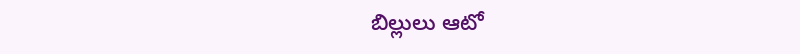బిల్లులు ఆటో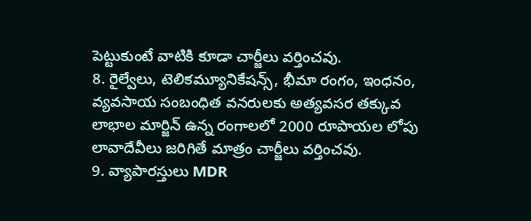పెట్టుకుంటే వాటికి కూడా చార్జీలు వర్తించవు.
8. రైల్వేలు, టెలికమ్యూనికేషన్స్, భీమా రంగం, ఇంధనం, వ్యవసాయ సంబంధిత వనరులకు అత్యవసర తక్కువ లాభాల మార్జిన్ ఉన్న రంగాలలో 2000 రూపాయల లోపు లావాదేవీలు జరిగితే మాత్రం చార్జీలు వర్తించవు.
9. వ్యాపారస్తులు MDR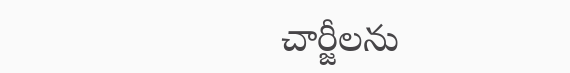చార్జీలను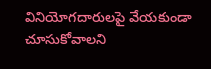వినియోగదారులపై వేయకుండా చూసుకోవాలని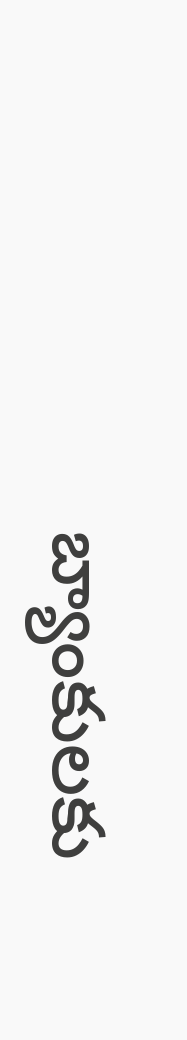బ్యాంకులకు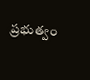ప్రభుత్వం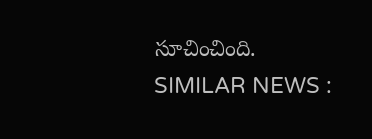సూచించింది.
SIMILAR NEWS :